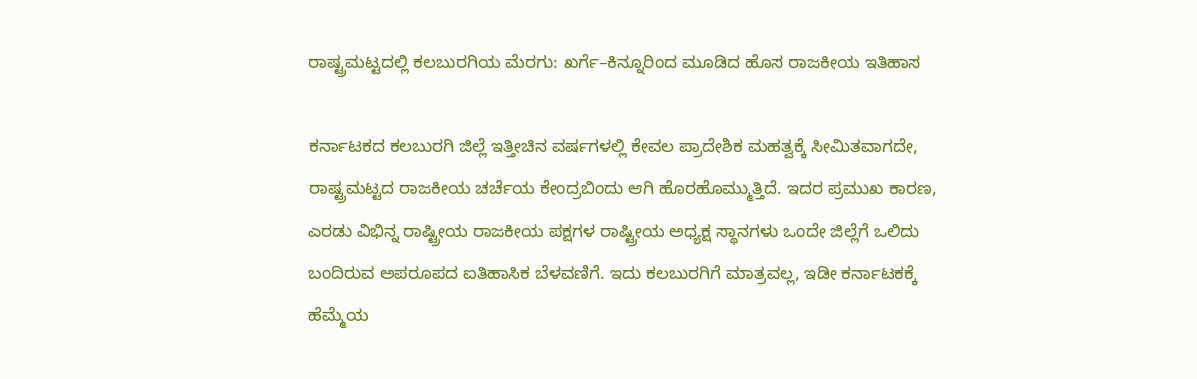ರಾಷ್ಟ್ರಮಟ್ಟದಲ್ಲಿ ಕಲಬುರಗಿಯ ಮೆರಗು: ಖರ್ಗೆ–ಕಿನ್ನೂರಿಂದ ಮೂಡಿದ ಹೊಸ ರಾಜಕೀಯ ಇತಿಹಾಸ

ಕರ್ನಾಟಕದ ಕಲಬುರಗಿ ಜಿಲ್ಲೆ ಇತ್ತೀಚಿನ ವರ್ಷಗಳಲ್ಲಿ ಕೇವಲ ಪ್ರಾದೇಶಿಕ ಮಹತ್ವಕ್ಕೆ ಸೀಮಿತವಾಗದೇ, ರಾಷ್ಟ್ರಮಟ್ಟದ ರಾಜಕೀಯ ಚರ್ಚೆಯ ಕೇಂದ್ರಬಿಂದು ಆಗಿ ಹೊರಹೊಮ್ಮುತ್ತಿದೆ. ಇದರ ಪ್ರಮುಖ ಕಾರಣ, ಎರಡು ವಿಭಿನ್ನ ರಾಷ್ಟ್ರೀಯ ರಾಜಕೀಯ ಪಕ್ಷಗಳ ರಾಷ್ಟ್ರೀಯ ಅಧ್ಯಕ್ಷ ಸ್ಥಾನಗಳು ಒಂದೇ ಜಿಲ್ಲೆಗೆ ಒಲಿದು ಬಂದಿರುವ ಅಪರೂಪದ ಐತಿಹಾಸಿಕ ಬೆಳವಣಿಗೆ. ಇದು ಕಲಬುರಗಿಗೆ ಮಾತ್ರವಲ್ಲ, ಇಡೀ ಕರ್ನಾಟಕಕ್ಕೆ ಹೆಮ್ಮೆಯ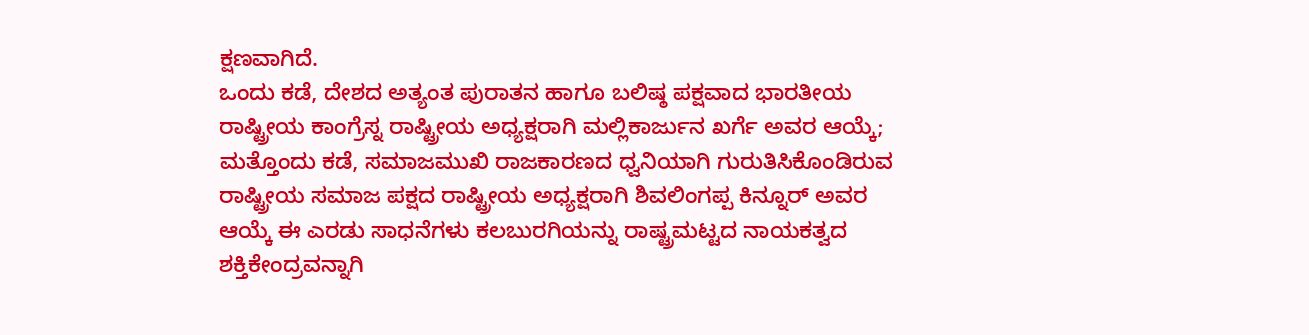ಕ್ಷಣವಾಗಿದೆ.
ಒಂದು ಕಡೆ, ದೇಶದ ಅತ್ಯಂತ ಪುರಾತನ ಹಾಗೂ ಬಲಿಷ್ಠ ಪಕ್ಷವಾದ ಭಾರತೀಯ ರಾಷ್ಟ್ರೀಯ ಕಾಂಗ್ರೆಸ್ನ ರಾಷ್ಟ್ರೀಯ ಅಧ್ಯಕ್ಷರಾಗಿ ಮಲ್ಲಿಕಾರ್ಜುನ ಖರ್ಗೆ ಅವರ ಆಯ್ಕೆ; ಮತ್ತೊಂದು ಕಡೆ, ಸಮಾಜಮುಖಿ ರಾಜಕಾರಣದ ಧ್ವನಿಯಾಗಿ ಗುರುತಿಸಿಕೊಂಡಿರುವ ರಾಷ್ಟ್ರೀಯ ಸಮಾಜ ಪಕ್ಷದ ರಾಷ್ಟ್ರೀಯ ಅಧ್ಯಕ್ಷರಾಗಿ ಶಿವಲಿಂಗಪ್ಪ ಕಿನ್ನೂರ್ ಅವರ ಆಯ್ಕೆ ಈ ಎರಡು ಸಾಧನೆಗಳು ಕಲಬುರಗಿಯನ್ನು ರಾಷ್ಟ್ರಮಟ್ಟದ ನಾಯಕತ್ವದ ಶಕ್ತಿಕೇಂದ್ರವನ್ನಾಗಿ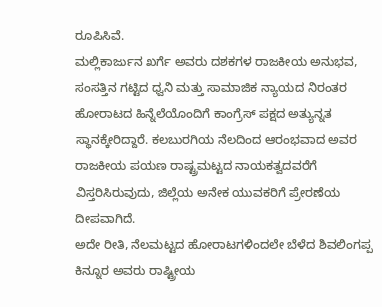ರೂಪಿಸಿವೆ.
ಮಲ್ಲಿಕಾರ್ಜುನ ಖರ್ಗೆ ಅವರು ದಶಕಗಳ ರಾಜಕೀಯ ಅನುಭವ, ಸಂಸತ್ತಿನ ಗಟ್ಟಿದ ಧ್ವನಿ ಮತ್ತು ಸಾಮಾಜಿಕ ನ್ಯಾಯದ ನಿರಂತರ ಹೋರಾಟದ ಹಿನ್ನೆಲೆಯೊಂದಿಗೆ ಕಾಂಗ್ರೆಸ್ ಪಕ್ಷದ ಅತ್ಯುನ್ನತ ಸ್ಥಾನಕ್ಕೇರಿದ್ದಾರೆ. ಕಲಬುರಗಿಯ ನೆಲದಿಂದ ಆರಂಭವಾದ ಅವರ ರಾಜಕೀಯ ಪಯಣ ರಾಷ್ಟ್ರಮಟ್ಟದ ನಾಯಕತ್ವದವರೆಗೆ ವಿಸ್ತರಿಸಿರುವುದು, ಜಿಲ್ಲೆಯ ಅನೇಕ ಯುವಕರಿಗೆ ಪ್ರೇರಣೆಯ ದೀಪವಾಗಿದೆ.
ಅದೇ ರೀತಿ, ನೆಲಮಟ್ಟದ ಹೋರಾಟಗಳಿಂದಲೇ ಬೆಳೆದ ಶಿವಲಿಂಗಪ್ಪ ಕಿನ್ನೂರ ಅವರು ರಾಷ್ಟ್ರೀಯ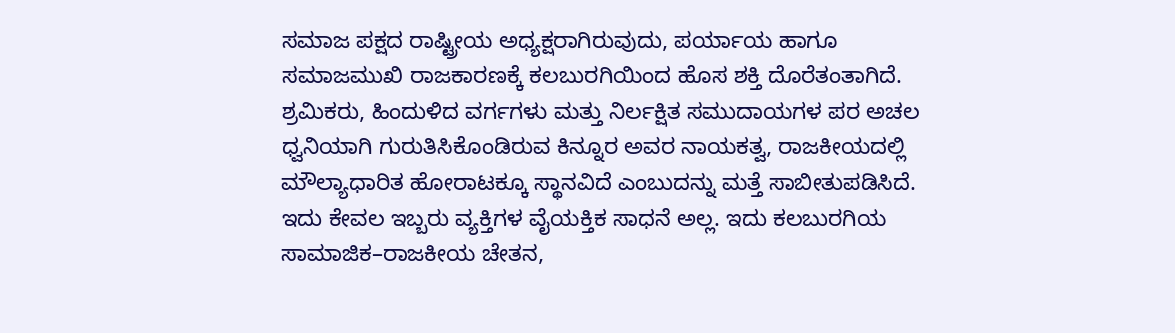ಸಮಾಜ ಪಕ್ಷದ ರಾಷ್ಟ್ರೀಯ ಅಧ್ಯಕ್ಷರಾಗಿರುವುದು, ಪರ್ಯಾಯ ಹಾಗೂ ಸಮಾಜಮುಖಿ ರಾಜಕಾರಣಕ್ಕೆ ಕಲಬುರಗಿಯಿಂದ ಹೊಸ ಶಕ್ತಿ ದೊರೆತಂತಾಗಿದೆ. ಶ್ರಮಿಕರು, ಹಿಂದುಳಿದ ವರ್ಗಗಳು ಮತ್ತು ನಿರ್ಲಕ್ಷಿತ ಸಮುದಾಯಗಳ ಪರ ಅಚಲ ಧ್ವನಿಯಾಗಿ ಗುರುತಿಸಿಕೊಂಡಿರುವ ಕಿನ್ನೂರ ಅವರ ನಾಯಕತ್ವ, ರಾಜಕೀಯದಲ್ಲಿ ಮೌಲ್ಯಾಧಾರಿತ ಹೋರಾಟಕ್ಕೂ ಸ್ಥಾನವಿದೆ ಎಂಬುದನ್ನು ಮತ್ತೆ ಸಾಬೀತುಪಡಿಸಿದೆ.
ಇದು ಕೇವಲ ಇಬ್ಬರು ವ್ಯಕ್ತಿಗಳ ವೈಯಕ್ತಿಕ ಸಾಧನೆ ಅಲ್ಲ. ಇದು ಕಲಬುರಗಿಯ ಸಾಮಾಜಿಕ–ರಾಜಕೀಯ ಚೇತನ,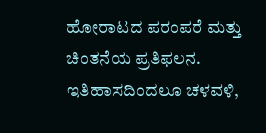ಹೋರಾಟದ ಪರಂಪರೆ ಮತ್ತು ಚಿಂತನೆಯ ಪ್ರತಿಫಲನ. ಇತಿಹಾಸದಿಂದಲೂ ಚಳವಳಿ,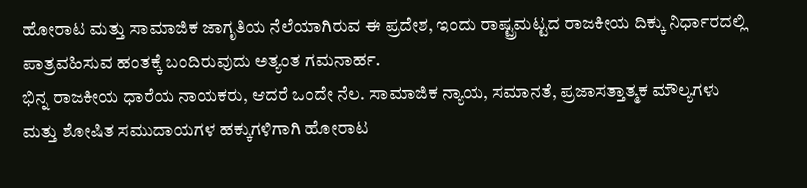ಹೋರಾಟ ಮತ್ತು ಸಾಮಾಜಿಕ ಜಾಗೃತಿಯ ನೆಲೆಯಾಗಿರುವ ಈ ಪ್ರದೇಶ, ಇಂದು ರಾಷ್ಟ್ರಮಟ್ಟದ ರಾಜಕೀಯ ದಿಕ್ಕು ನಿರ್ಧಾರದಲ್ಲಿ ಪಾತ್ರವಹಿಸುವ ಹಂತಕ್ಕೆ ಬಂದಿರುವುದು ಅತ್ಯಂತ ಗಮನಾರ್ಹ.
ಭಿನ್ನ ರಾಜಕೀಯ ಧಾರೆಯ ನಾಯಕರು, ಆದರೆ ಒಂದೇ ನೆಲ. ಸಾಮಾಜಿಕ ನ್ಯಾಯ, ಸಮಾನತೆ, ಪ್ರಜಾಸತ್ತಾತ್ಮಕ ಮೌಲ್ಯಗಳು ಮತ್ತು ಶೋಷಿತ ಸಮುದಾಯಗಳ ಹಕ್ಕುಗಳಿಗಾಗಿ ಹೋರಾಟ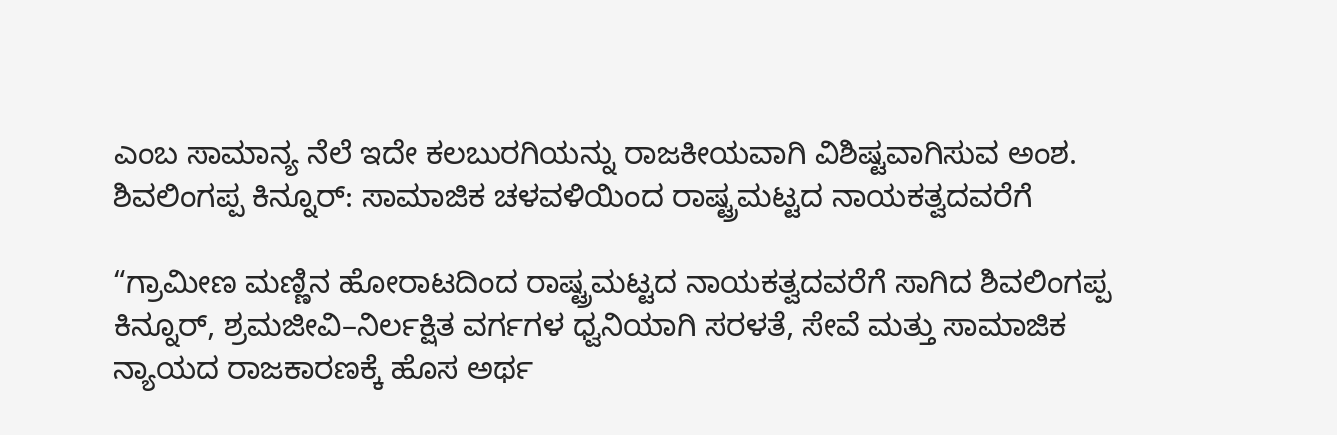ಎಂಬ ಸಾಮಾನ್ಯ ನೆಲೆ ಇದೇ ಕಲಬುರಗಿಯನ್ನು ರಾಜಕೀಯವಾಗಿ ವಿಶಿಷ್ಟವಾಗಿಸುವ ಅಂಶ.
ಶಿವಲಿಂಗಪ್ಪ ಕಿನ್ನೂರ್: ಸಾಮಾಜಿಕ ಚಳವಳಿಯಿಂದ ರಾಷ್ಟ್ರಮಟ್ಟದ ನಾಯಕತ್ವದವರೆಗೆ

“ಗ್ರಾಮೀಣ ಮಣ್ಣಿನ ಹೋರಾಟದಿಂದ ರಾಷ್ಟ್ರಮಟ್ಟದ ನಾಯಕತ್ವದವರೆಗೆ ಸಾಗಿದ ಶಿವಲಿಂಗಪ್ಪ ಕಿನ್ನೂರ್, ಶ್ರಮಜೀವಿ–ನಿರ್ಲಕ್ಷಿತ ವರ್ಗಗಳ ಧ್ವನಿಯಾಗಿ ಸರಳತೆ, ಸೇವೆ ಮತ್ತು ಸಾಮಾಜಿಕ ನ್ಯಾಯದ ರಾಜಕಾರಣಕ್ಕೆ ಹೊಸ ಅರ್ಥ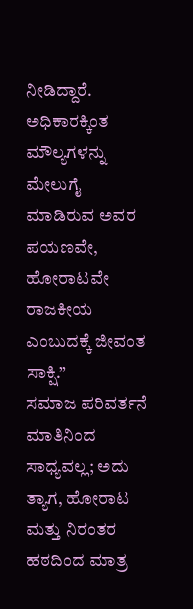ನೀಡಿದ್ದಾರೆ.
ಅಧಿಕಾರಕ್ಕಿಂತ ಮೌಲ್ಯಗಳನ್ನು ಮೇಲುಗೈ ಮಾಡಿರುವ ಅವರ ಪಯಣವೇ, ಹೋರಾಟವೇ ರಾಜಕೀಯ ಎಂಬುದಕ್ಕೆ ಜೀವಂತ ಸಾಕ್ಷಿ.”
ಸಮಾಜ ಪರಿವರ್ತನೆ ಮಾತಿನಿಂದ ಸಾಧ್ಯವಲ್ಲ; ಅದು ತ್ಯಾಗ, ಹೋರಾಟ ಮತ್ತು ನಿರಂತರ ಹಠದಿಂದ ಮಾತ್ರ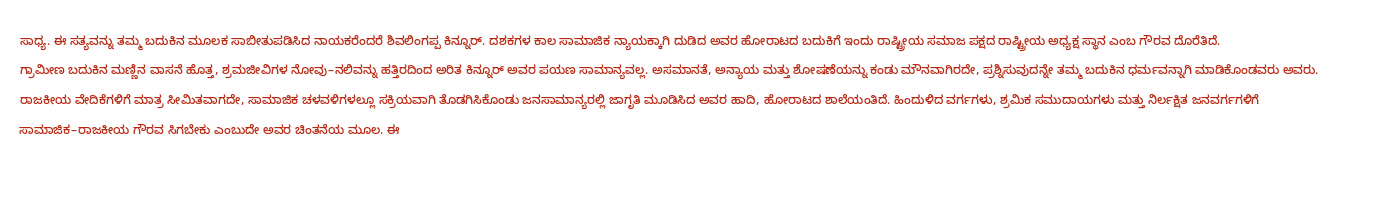ಸಾಧ್ಯ. ಈ ಸತ್ಯವನ್ನು ತಮ್ಮ ಬದುಕಿನ ಮೂಲಕ ಸಾಬೀತುಪಡಿಸಿದ ನಾಯಕರೆಂದರೆ ಶಿವಲಿಂಗಪ್ಪ ಕಿನ್ನೂರ್. ದಶಕಗಳ ಕಾಲ ಸಾಮಾಜಿಕ ನ್ಯಾಯಕ್ಕಾಗಿ ದುಡಿದ ಅವರ ಹೋರಾಟದ ಬದುಕಿಗೆ ಇಂದು ರಾಷ್ಟ್ರೀಯ ಸಮಾಜ ಪಕ್ಷದ ರಾಷ್ಟ್ರೀಯ ಅಧ್ಯಕ್ಷ ಸ್ಥಾನ ಎಂಬ ಗೌರವ ದೊರೆತಿದೆ.
ಗ್ರಾಮೀಣ ಬದುಕಿನ ಮಣ್ಣಿನ ವಾಸನೆ ಹೊತ್ತ, ಶ್ರಮಜೀವಿಗಳ ನೋವು–ನಲಿವನ್ನು ಹತ್ತಿರದಿಂದ ಅರಿತ ಕಿನ್ನೂರ್ ಅವರ ಪಯಣ ಸಾಮಾನ್ಯವಲ್ಲ. ಅಸಮಾನತೆ, ಅನ್ಯಾಯ ಮತ್ತು ಶೋಷಣೆಯನ್ನು ಕಂಡು ಮೌನವಾಗಿರದೇ, ಪ್ರಶ್ನಿಸುವುದನ್ನೇ ತಮ್ಮ ಬದುಕಿನ ಧರ್ಮವನ್ನಾಗಿ ಮಾಡಿಕೊಂಡವರು ಅವರು.
ರಾಜಕೀಯ ವೇದಿಕೆಗಳಿಗೆ ಮಾತ್ರ ಸೀಮಿತವಾಗದೇ, ಸಾಮಾಜಿಕ ಚಳವಳಿಗಳಲ್ಲೂ ಸಕ್ರಿಯವಾಗಿ ತೊಡಗಿಸಿಕೊಂಡು ಜನಸಾಮಾನ್ಯರಲ್ಲಿ ಜಾಗೃತಿ ಮೂಡಿಸಿದ ಅವರ ಹಾದಿ, ಹೋರಾಟದ ಶಾಲೆಯಂತಿದೆ. ಹಿಂದುಳಿದ ವರ್ಗಗಳು, ಶ್ರಮಿಕ ಸಮುದಾಯಗಳು ಮತ್ತು ನಿರ್ಲಕ್ಷಿತ ಜನವರ್ಗಗಳಿಗೆ ಸಾಮಾಜಿಕ–ರಾಜಕೀಯ ಗೌರವ ಸಿಗಬೇಕು ಎಂಬುದೇ ಅವರ ಚಿಂತನೆಯ ಮೂಲ. ಈ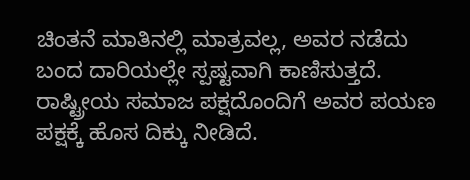ಚಿಂತನೆ ಮಾತಿನಲ್ಲಿ ಮಾತ್ರವಲ್ಲ, ಅವರ ನಡೆದು ಬಂದ ದಾರಿಯಲ್ಲೇ ಸ್ಪಷ್ಟವಾಗಿ ಕಾಣಿಸುತ್ತದೆ.
ರಾಷ್ಟ್ರೀಯ ಸಮಾಜ ಪಕ್ಷದೊಂದಿಗೆ ಅವರ ಪಯಣ ಪಕ್ಷಕ್ಕೆ ಹೊಸ ದಿಕ್ಕು ನೀಡಿದೆ.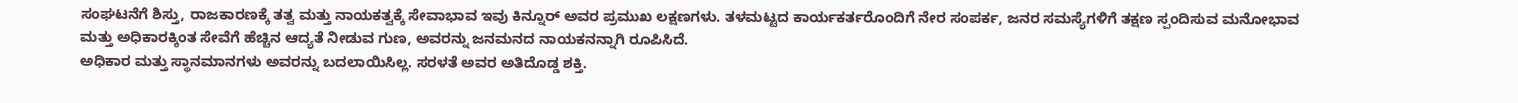ಸಂಘಟನೆಗೆ ಶಿಸ್ತು, ರಾಜಕಾರಣಕ್ಕೆ ತತ್ವ ಮತ್ತು ನಾಯಕತ್ವಕ್ಕೆ ಸೇವಾಭಾವ ಇವು ಕಿನ್ನೂರ್ ಅವರ ಪ್ರಮುಖ ಲಕ್ಷಣಗಳು. ತಳಮಟ್ಟದ ಕಾರ್ಯಕರ್ತರೊಂದಿಗೆ ನೇರ ಸಂಪರ್ಕ, ಜನರ ಸಮಸ್ಯೆಗಳಿಗೆ ತಕ್ಷಣ ಸ್ಪಂದಿಸುವ ಮನೋಭಾವ ಮತ್ತು ಅಧಿಕಾರಕ್ಕಿಂತ ಸೇವೆಗೆ ಹೆಚ್ಚಿನ ಆದ್ಯತೆ ನೀಡುವ ಗುಣ, ಅವರನ್ನು ಜನಮನದ ನಾಯಕನನ್ನಾಗಿ ರೂಪಿಸಿದೆ.
ಅಧಿಕಾರ ಮತ್ತು ಸ್ಥಾನಮಾನಗಳು ಅವರನ್ನು ಬದಲಾಯಿಸಿಲ್ಲ. ಸರಳತೆ ಅವರ ಅತಿದೊಡ್ಡ ಶಕ್ತಿ.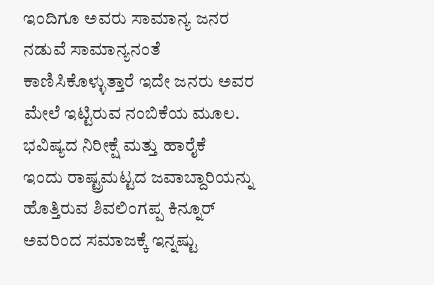ಇಂದಿಗೂ ಅವರು ಸಾಮಾನ್ಯ ಜನರ ನಡುವೆ ಸಾಮಾನ್ಯನಂತೆ ಕಾಣಿಸಿಕೊಳ್ಳುತ್ತಾರೆ ಇದೇ ಜನರು ಅವರ ಮೇಲೆ ಇಟ್ಟಿರುವ ನಂಬಿಕೆಯ ಮೂಲ.
ಭವಿಷ್ಯದ ನಿರೀಕ್ಷೆ ಮತ್ತು ಹಾರೈಕೆ
ಇಂದು ರಾಷ್ಟ್ರಮಟ್ಟದ ಜವಾಬ್ದಾರಿಯನ್ನು ಹೊತ್ತಿರುವ ಶಿವಲಿಂಗಪ್ಪ ಕಿನ್ನೂರ್ ಅವರಿಂದ ಸಮಾಜಕ್ಕೆ ಇನ್ನಷ್ಟು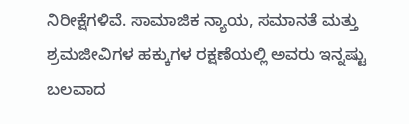ನಿರೀಕ್ಷೆಗಳಿವೆ. ಸಾಮಾಜಿಕ ನ್ಯಾಯ, ಸಮಾನತೆ ಮತ್ತು ಶ್ರಮಜೀವಿಗಳ ಹಕ್ಕುಗಳ ರಕ್ಷಣೆಯಲ್ಲಿ ಅವರು ಇನ್ನಷ್ಟು ಬಲವಾದ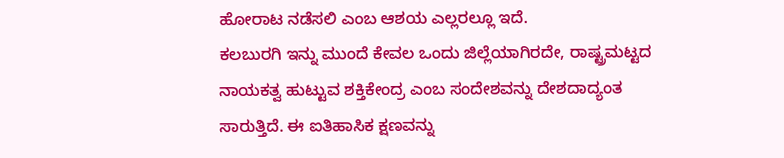ಹೋರಾಟ ನಡೆಸಲಿ ಎಂಬ ಆಶಯ ಎಲ್ಲರಲ್ಲೂ ಇದೆ.
ಕಲಬುರಗಿ ಇನ್ನು ಮುಂದೆ ಕೇವಲ ಒಂದು ಜಿಲ್ಲೆಯಾಗಿರದೇ, ರಾಷ್ಟ್ರಮಟ್ಟದ ನಾಯಕತ್ವ ಹುಟ್ಟುವ ಶಕ್ತಿಕೇಂದ್ರ ಎಂಬ ಸಂದೇಶವನ್ನು ದೇಶದಾದ್ಯಂತ ಸಾರುತ್ತಿದೆ. ಈ ಐತಿಹಾಸಿಕ ಕ್ಷಣವನ್ನು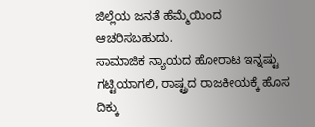ಜಿಲ್ಲೆಯ ಜನತೆ ಹೆಮ್ಮೆಯಿಂದ ಆಚರಿಸಬಹುದು.
ಸಾಮಾಜಿಕ ನ್ಯಾಯದ ಹೋರಾಟ ಇನ್ನಷ್ಟು ಗಟ್ಟಿಯಾಗಲಿ, ರಾಷ್ಟ್ರದ ರಾಜಕೀಯಕ್ಕೆ ಹೊಸ ದಿಕ್ಕು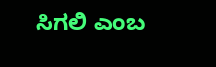ಸಿಗಲಿ ಎಂಬ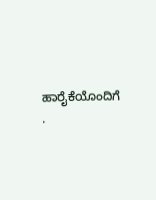ಹಾರೈಕೆಯೊಂದಿಗೆ .